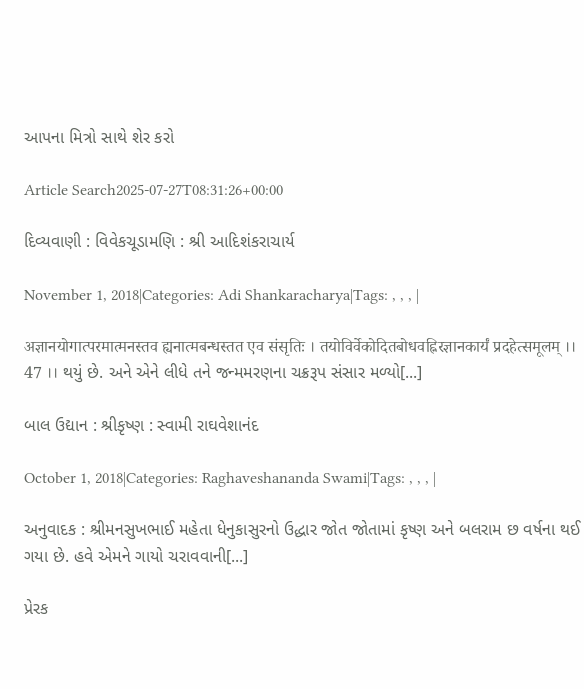આપના મિત્રો સાથે શેર કરો

Article Search2025-07-27T08:31:26+00:00

દિવ્યવાણી : વિવેકચૂડામણિ : શ્રી આદિશંકરાચાર્ય

November 1, 2018|Categories: Adi Shankaracharya|Tags: , , , |

अज्ञानयोगात्परमात्मनस्तव ह्यनात्मबन्धस्तत एव संसृतिः । तयोविर्वेकोदितबोधवह्निरज्ञानकार्यं प्रदहेत्समूलम् ।। 47 ।। થયું છે. અને એને લીધે તને જન્મમરણના ચક્રરૂપ સંસાર મળ્યો[...]

બાલ ઉદ્યાન : શ્રીકૃષ્ણ : સ્વામી રાઘવેશાનંદ

October 1, 2018|Categories: Raghaveshananda Swami|Tags: , , , |

અનુવાદક : શ્રીમનસુખભાઈ મહેતા ધેનુકાસુરનો ઉદ્ધાર જોત જોતામાં કૃષ્ણ અને બલરામ છ વર્ષના થઈ ગયા છે. હવે એમને ગાયો ચરાવવાની[...]

પ્રેરક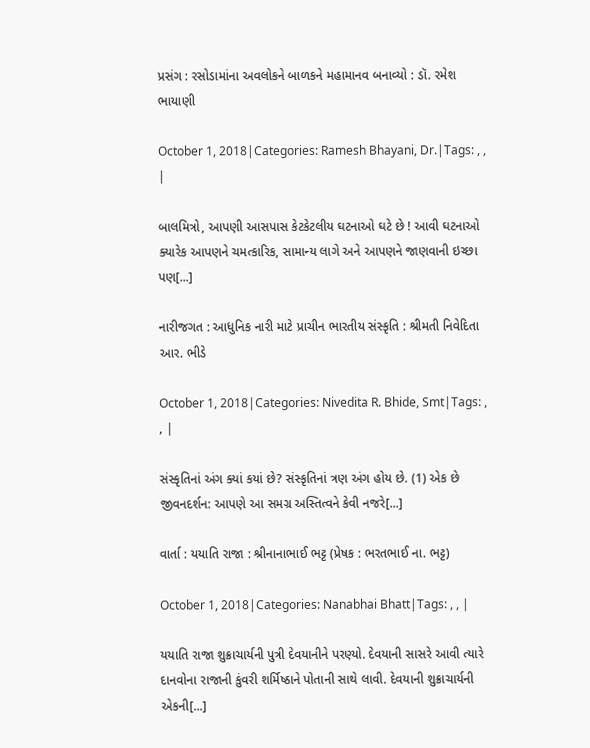પ્રસંગ : રસોડામાંના અવલોકને બાળકને મહામાનવ બનાવ્યો : ડૉ. રમેશ ભાયાણી

October 1, 2018|Categories: Ramesh Bhayani, Dr.|Tags: , , |

બાલમિત્રો, આપણી આસપાસ કેટકેટલીય ઘટનાઓ ઘટે છે ! આવી ઘટનાઓ ક્યારેક આપણને ચમત્કારિક, સામાન્ય લાગે અને આપણને જાણવાની ઇચ્છા પણ[...]

નારીજગત : આધુનિક નારી માટે પ્રાચીન ભારતીય સંસ્કૃતિ : શ્રીમતી નિવેદિતા આર. ભીડે

October 1, 2018|Categories: Nivedita R. Bhide, Smt|Tags: , , |

સંસ્કૃતિનાં અંગ ક્યાં કયાં છે? સંસ્કૃતિનાં ત્રણ અંગ હોય છે. (1) એક છે જીવનદર્શન: આપણે આ સમગ્ર અસ્તિત્વને કેવી નજરે[...]

વાર્તા : યયાતિ રાજા : શ્રીનાનાભાઈ ભટ્ટ (પ્રેષક : ભરતભાઈ ના. ભટ્ટ)

October 1, 2018|Categories: Nanabhai Bhatt|Tags: , , |

યયાતિ રાજા શુક્રાચાર્યની પુત્રી દેવયાનીને પરણ્યો. દેવયાની સાસરે આવી ત્યારે દાનવોના રાજાની કુંવરી શર્મિષ્ઠાને પોતાની સાથે લાવી. દેવયાની શુક્રાચાર્યની એકની[...]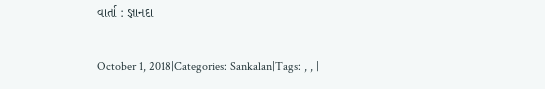વાર્તા : જ્ઞાનદા

October 1, 2018|Categories: Sankalan|Tags: , , |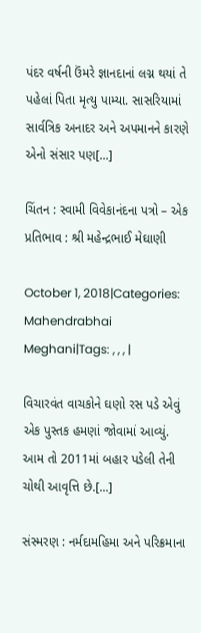પંદર વર્ષની ઉંમરે જ્ઞાનદાનાં લગ્ન થયાં તે પહેલાં પિતા મૃત્યુ પામ્યા. સાસરિયામાં સાર્વત્રિક અનાદર અને અપમાનને કારણે એનો સંસાર પણ[...]

ચિંતન : સ્વામી વિવેકાનંદના પત્રો – એક પ્રતિભાવ : શ્રી મહેન્દ્રભાઈ મેઘાણી

October 1, 2018|Categories: Mahendrabhai Meghani|Tags: , , , |

વિચારવંત વાચકોને ઘણો રસ પડે એવું એક પુસ્તક હમણાં જોવામાં આવ્યું. આમ તો 2011માં બહાર પડેલી તેની ચોથી આવૃત્તિ છે.[...]

સંસ્મરણ : નર્મદામહિમા અને પરિક્રમાના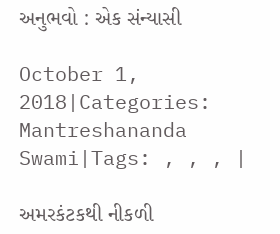અનુભવો : એક સંન્યાસી

October 1, 2018|Categories: Mantreshananda Swami|Tags: , , , |

અમરકંટકથી નીકળી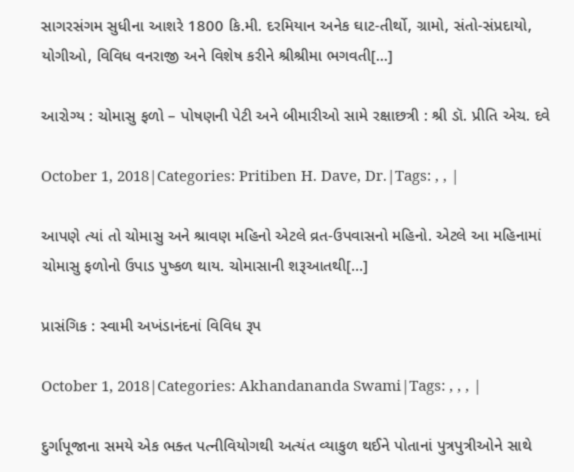સાગરસંગમ સુધીના આશરે 1800 કિ.મી. દરમિયાન અનેક ઘાટ-તીર્થો, ગ્રામો, સંતો-સંપ્રદાયો, યોગીઓ, વિવિધ વનરાજી અને વિશેષ કરીને શ્રીશ્રીમા ભગવતી[...]

આરોગ્ય : ચોમાસુ ફળો – પોષણની પેટી અને બીમારીઓ સામે રક્ષાછત્રી : શ્રી ડૉ. પ્રીતિ એચ. દવે

October 1, 2018|Categories: Pritiben H. Dave, Dr.|Tags: , , |

આપણે ત્યાં તો ચોમાસુ અને શ્રાવણ મહિનો એટલે વ્રત-ઉપવાસનો મહિનો. એટલે આ મહિનામાં ચોમાસુ ફળોનો ઉપાડ પુષ્કળ થાય. ચોમાસાની શરૂઆતથી[...]

પ્રાસંગિક : સ્વામી અખંડાનંદનાં વિવિધ રૂપ

October 1, 2018|Categories: Akhandananda Swami|Tags: , , , |

દુર્ગાપૂજાના સમયે એક ભક્ત પત્નીવિયોગથી અત્યંત વ્યાકુળ થઈને પોતાનાં પુત્રપુત્રીઓને સાથે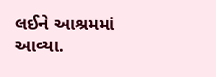લઈને આશ્રમમાં આવ્યા.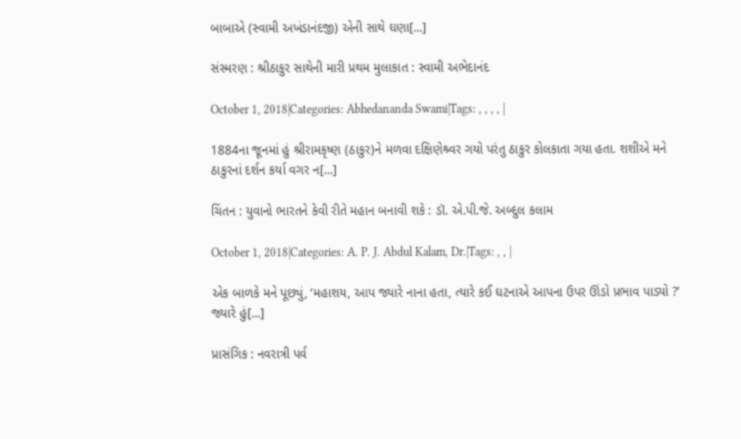બાબાએ (સ્વામી અખંડાનંદજી) એની સાથે ઘણા[...]

સંસ્મરણ : શ્રીઠાકુર સાથેની મારી પ્રથમ મુલાકાત : સ્વામી અભેદાનંદ

October 1, 2018|Categories: Abhedananda Swami|Tags: , , , , |

1884ના જૂનમાં હું શ્રીરામકૃષ્ણ (ઠાકુર)ને મળવા દક્ષિણેશ્ર્વર ગયો પરંતુ ઠાકુર કોલકાતા ગયા હતા. શશીએ મને ઠાકુરનાં દર્શન કર્યા વગર ન[...]

ચિંતન : યુવાનો ભારતને કેવી રીતે મહાન બનાવી શકે : ડૉ. એ.પી.જે. અબ્દુલ કલામ

October 1, 2018|Categories: A. P. J. Abdul Kalam, Dr.|Tags: , , |

એક બાળકે મને પૂછ્યું, ‘મહાશય, આપ જ્યારે નાના હતા, ત્યારે કઈ ઘટનાએ આપના ઉપર ઊંડો પ્રભાવ પાડ્યો ?’ જ્યારે હું[...]

પ્રાસંગિક : નવરાત્રી પર્વ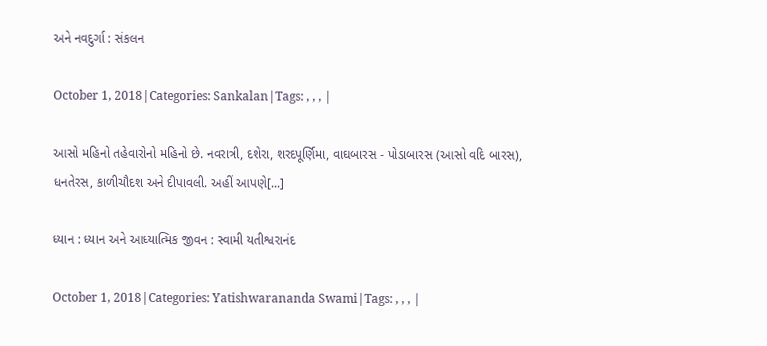અને નવદુર્ગા : સંકલન

October 1, 2018|Categories: Sankalan|Tags: , , , |

આસો મહિનો તહેવારોનો મહિનો છે. નવરાત્રી, દશેરા, શરદપૂર્ણિમા, વાઘબારસ - પોડાબારસ (આસો વદિ બારસ), ધનતેરસ, કાળીચૌદશ અને દીપાવલી. અહીં આપણે[...]

ધ્યાન : ધ્યાન અને આધ્યાત્મિક જીવન : સ્વામી યતીશ્વરાનંદ

October 1, 2018|Categories: Yatishwarananda Swami|Tags: , , , |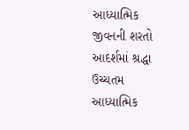આધ્યાત્મિક જીવનની શરતો આદર્શમાં શ્રદ્ધા ઉચ્ચતમ આધ્યાત્મિક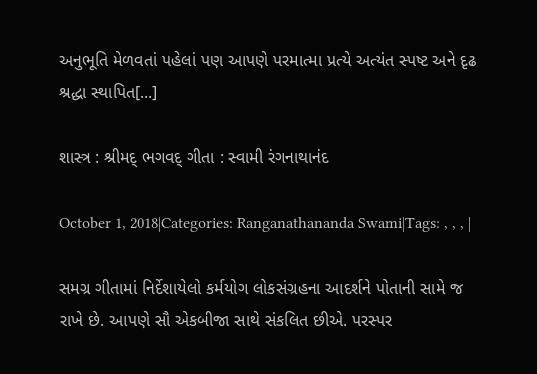અનુભૂતિ મેળવતાં પહેલાં પણ આપણે પરમાત્મા પ્રત્યે અત્યંત સ્પષ્ટ અને દૃઢ શ્રદ્ધા સ્થાપિત[...]

શાસ્ત્ર : શ્રીમદ્ ભગવદ્ ગીતા : સ્વામી રંગનાથાનંદ

October 1, 2018|Categories: Ranganathananda Swami|Tags: , , , |

સમગ્ર ગીતામાં નિર્દેશાયેલો કર્મયોગ લોકસંગ્રહના આદર્શને પોતાની સામે જ રાખે છે. આપણે સૌ એકબીજા સાથે સંકલિત છીએ. પરસ્પર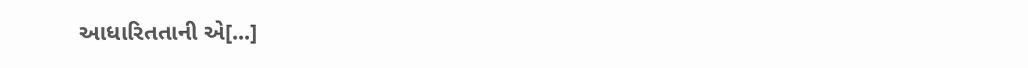આધારિતતાની એ[...]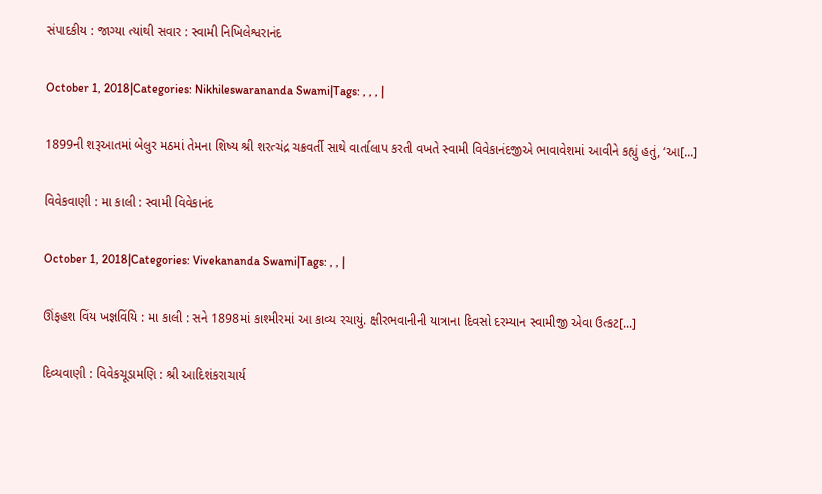સંપાદકીય : જાગ્યા ત્યાંથી સવાર : સ્વામી નિખિલેશ્વરાનંદ

October 1, 2018|Categories: Nikhileswarananda Swami|Tags: , , , |

1899ની શરૂઆતમાં બેલુર મઠમાં તેમના શિષ્ય શ્રી શરત્ચંદ્ર ચક્રવર્તી સાથે વાર્તાલાપ કરતી વખતે સ્વામી વિવેકાનંદજીએ ભાવાવેશમાં આવીને કહ્યું હતું, ‘આ[...]

વિવેકવાણી : મા કાલી : સ્વામી વિવેકાનંદ

October 1, 2018|Categories: Vivekananda Swami|Tags: , , |

ઊંફહશ વિંય ખજ્ઞવિંયિ : મા કાલી : સને 1898માં કાશ્મીરમાં આ કાવ્ય રચાયું. ક્ષીરભવાનીની યાત્રાના દિવસો દરમ્યાન સ્વામીજી એવા ઉત્કટ[...]

દિવ્યવાણી : વિવેકચૂડામણિ : શ્રી આદિશંકરાચાર્ય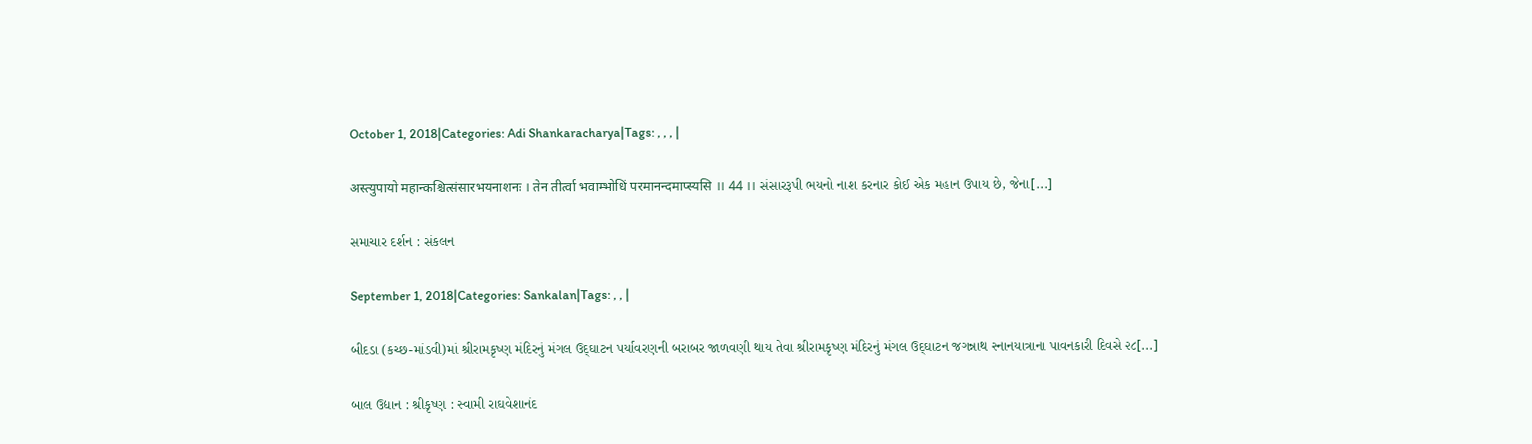October 1, 2018|Categories: Adi Shankaracharya|Tags: , , , |

अस्त्युपायो महान्कश्चित्संसारभयनाशनः । तेन तीर्त्वा भवाम्भोधिं परमानन्दमाप्स्यसि ।। 44 ।। સંસારરૂપી ભયનો નાશ કરનાર કોઈ એક મહાન ઉપાય છે, જેના[...]

સમાચાર દર્શન : સંકલન

September 1, 2018|Categories: Sankalan|Tags: , , |

બીદડા (કચ્છ-માંડવી)માં શ્રીરામકૃષ્ણ મંદિરનું મંગલ ઉદ્‌ઘાટન પર્યાવરણની બરાબર જાળવણી થાય તેવા શ્રીરામકૃષ્ણ મંદિરનું મંગલ ઉદ્‌ઘાટન જગન્નાથ સ્નાનયાત્રાના પાવનકારી દિવસે ૨૮[...]

બાલ ઉદ્યાન : શ્રીકૃષ્ણ : સ્વામી રાઘવેશાનંદ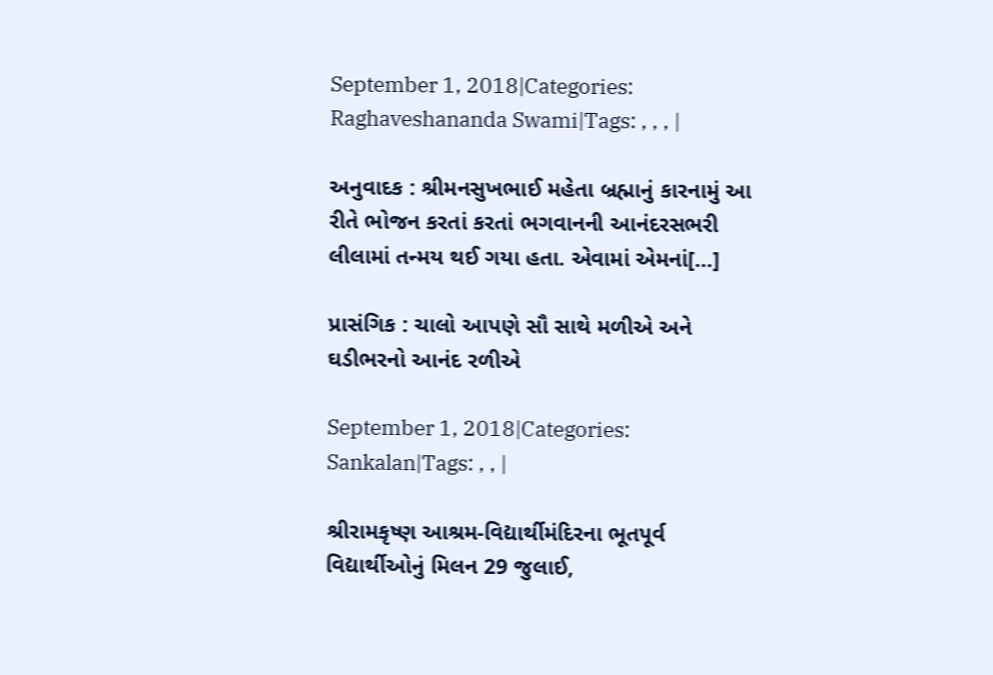September 1, 2018|Categories: Raghaveshananda Swami|Tags: , , , |

અનુવાદક : શ્રીમનસુખભાઈ મહેતા બ્રહ્માનું કારનામું આ રીતે ભોજન કરતાં કરતાં ભગવાનની આનંદરસભરી લીલામાં તન્મય થઈ ગયા હતા. એવામાં એમનાં[...]

પ્રાસંગિક : ચાલો આપણે સૌ સાથે મળીએ અને ઘડીભરનો આનંદ રળીએ

September 1, 2018|Categories: Sankalan|Tags: , , |

શ્રીરામકૃષ્ણ આશ્રમ-વિદ્યાર્થીમંદિરના ભૂતપૂર્વ વિદ્યાર્થીઓનું મિલન 29 જુલાઈ,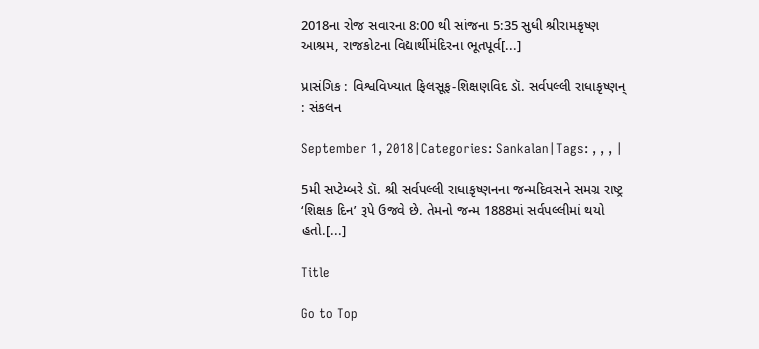2018ના રોજ સવારના 8:00 થી સાંજના 5:35 સુધી શ્રીરામકૃષ્ણ આશ્રમ, રાજકોટના વિદ્યાર્થીમંદિરના ભૂતપૂર્વ[...]

પ્રાસંગિક : વિશ્વવિખ્યાત ફિલસૂફ-શિક્ષણવિદ ડૉ. સર્વપલ્લી રાધાકૃષ્ણન્ : સંકલન

September 1, 2018|Categories: Sankalan|Tags: , , , |

5મી સપ્ટેમ્બરે ડૉ. શ્રી સર્વપલ્લી રાધાકૃષ્ણનના જન્મદિવસને સમગ્ર રાષ્ટ્ર ‘શિક્ષક દિન’ રૂપે ઉજવે છે. તેમનો જન્મ 1888માં સર્વપલ્લીમાં થયો હતો.[...]

Title

Go to Top